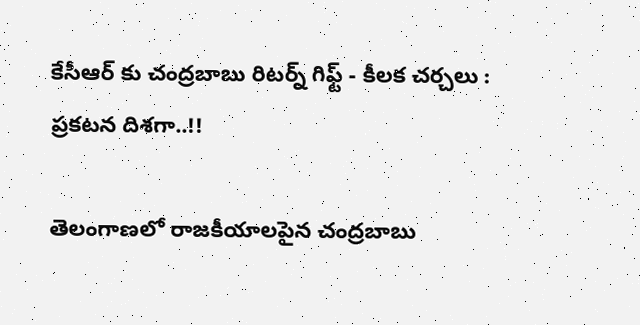కేసీఆర్ కు చంద్రబాబు రిటర్న్ గిఫ్ట్ - కీలక చర్చలు : ప్రకటన దిశగా..!!

తెలంగాణలో రాజకీయాలపైన చంద్రబాబు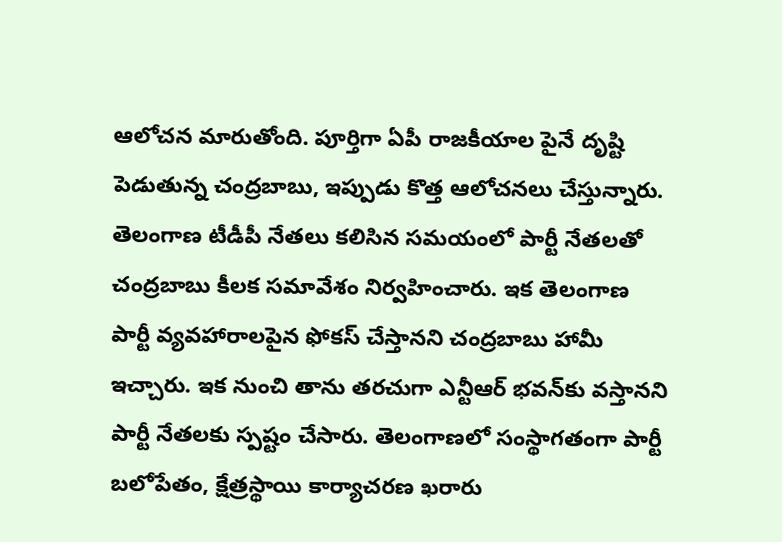ఆలోచన మారుతోంది. పూర్తిగా ఏపీ రాజకీయాల పైనే దృష్టి పెడుతున్న చంద్రబాబు, ఇప్పుడు కొత్త ఆలోచనలు చేస్తున్నారు. తెలంగాణ టీడీపీ నేతలు కలిసిన సమయంలో పార్టీ నేతలతో చంద్రబాబు కీలక సమావేశం నిర్వహించారు. ఇక తెలంగాణ పార్టీ వ్యవహారాలపైన ఫోకస్ చేస్తానని చంద్రబాబు హామీ ఇచ్చారు. ఇక నుంచి తాను తరచుగా ఎన్టీఆర్‌ భవన్‌కు వస్తానని పార్టీ నేతలకు స్పష్టం చేసారు. తెలంగాణలో సంస్థాగతంగా పార్టీ బలోపేతం, క్షేత్రస్థాయి కార్యాచరణ ఖరారు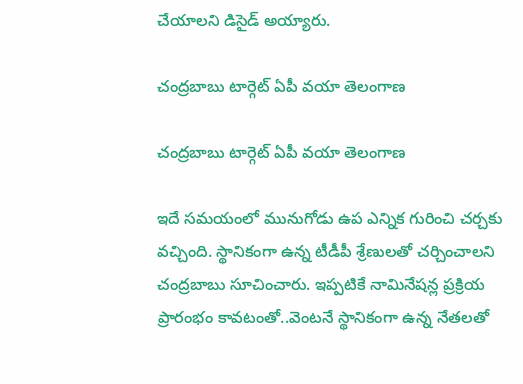చేయాలని డిసైడ్ అయ్యారు.

చంద్రబాబు టార్గెట్ ఏపీ వయా తెలంగాణ

చంద్రబాబు టార్గెట్ ఏపీ వయా తెలంగాణ

ఇదే సమయంలో మునుగోడు ఉప ఎన్నిక గురించి చర్చకు వచ్చింది. స్థానికంగా ఉన్న టీడీపీ శ్రేణులతో చర్చించాలని చంద్రబాబు సూచించారు. ఇప్పటికే నామినేషన్ల ప్రక్రియ ప్రారంభం కావటంతో..వెంటనే స్థానికంగా ఉన్న నేతలతో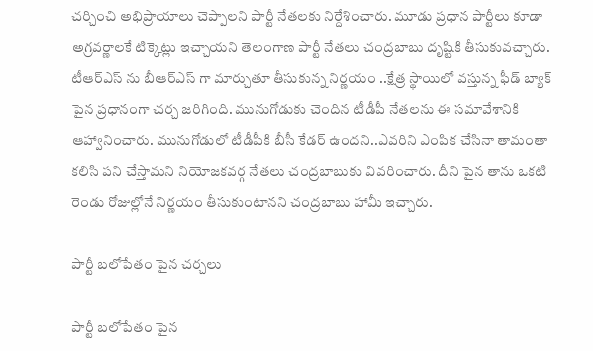చర్చించి అభిప్రాయాలు చెప్పాలని పార్టీ నేతలకు నిర్దేశించారు. మూడు ప్రధాన పార్టీలు కూడా అగ్రవర్ణాలకే టిక్కెట్లు ఇచ్చాయని తెలంగాణ పార్టీ నేతలు చంద్రబాబు దృష్టికి తీసుకువచ్చారు. టీఆర్ఎస్ ను బీఆర్ఎస్ గా మార్చుతూ తీసుకున్న నిర్ణయం ..క్షేత్ర స్థాయిలో వస్తున్న ఫీడ్ బ్యాక్ పైన ప్రధానంగా చర్చ జరిగింది. మునుగోడుకు చెందిన టీడీపీ నేతలను ఈ సమావేశానికి ఆహ్వానించారు. మునుగోడులో టీడీపీకి బీసీ కేడర్ ఉందని..ఎవరిని ఎంపిక చేసినా తామంతా కలిసి పని చేస్తామని నియోజకవర్గ నేతలు చంద్రబాబుకు వివరించారు. దీని పైన తాను ఒకటి రెండు రోజుల్లోనే నిర్ణయం తీసుకుంటానని చంద్రబాబు హామీ ఇచ్చారు.

పార్టీ బలోపేతం పైన చర్చలు

పార్టీ బలోపేతం పైన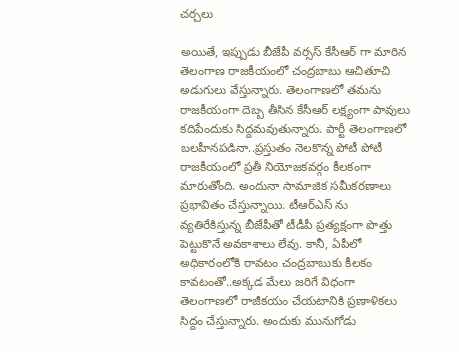చర్చలు

అయితే, ఇప్పుడు బీజేపీ వర్సస్ కేసీఆర్ గా మారిన తెలంగాణ రాజకీయంలో చంద్రబాబు ఆచితూచి అడుగులు వేస్తున్నారు. తెలంగాణలో తమను రాజకీయంగా దెబ్బ తీసిన కేసీఆర్ లక్ష్యంగా పావులు కదిపేందుకు సిద్దమవుతున్నారు. పార్టీ తెలంగాణలో బలహీనపడినా..ప్రస్తుతం నెలకొన్న పోటీ పోటీ రాజకీయంలో ప్రతీ నియోజకవర్గం కీలకంగా మారుతోంది. అందునా సామాజిక సమీకరణాలు ప్రభావితం చేస్తున్నాయి. టీఆర్ఎస్ ను వ్యతిరేకిస్తున్న బీజేపీతో టీడీపీ ప్రత్యక్షంగా పొత్తు పెట్టుకొనే అవకాశాలు లేవు. కానీ, ఏపీలో అధికారంలోకి రావటం చంద్రబాబుకు కీలకం కావటంతో..అక్కడ మేలు జరిగే విధంగా తెలంగాణలో రాజీకయం చేయటానికి ప్రణాళికలు సిద్దం చేస్తున్నారు. అందుకు మునుగోడు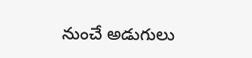నుంచే అడుగులు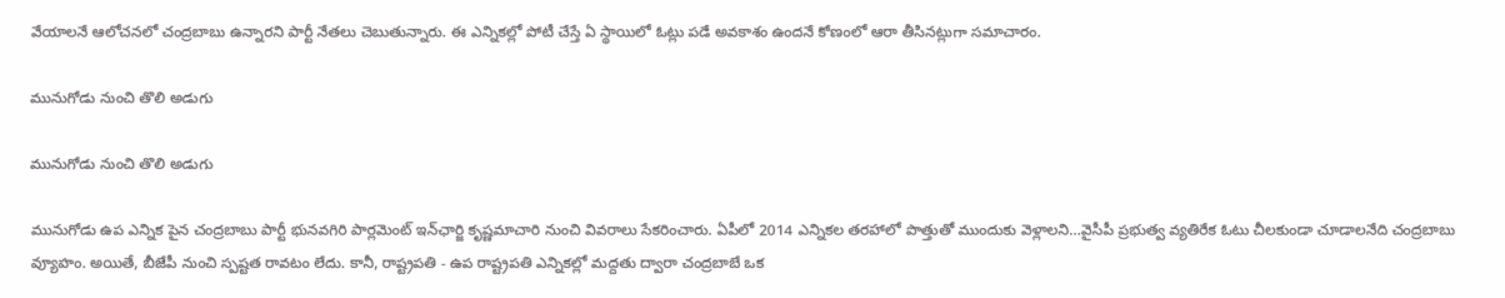వేయాలనే ఆలోచనలో చంద్రబాబు ఉన్నారని పార్టీ నేతలు చెబుతున్నారు. ఈ ఎన్నికల్లో పోటీ చేస్తే ఏ స్థాయిలో ఓట్లు పడే అవకాశం ఉందనే కోణంలో ఆరా తీసినట్లుగా సమాచారం.

మునుగోడు నుంచి తొలి అడుగు

మునుగోడు నుంచి తొలి అడుగు

మునుగోడు ఉప ఎన్నిక పైన చంద్రబాబు పార్టీ భునవగిరి పార్లమెంట్‌ ఇన్‌ఛార్జి కృష్ణమాచారి నుంచి వివరాలు సేకరించారు. ఏపీలో 2014 ఎన్నికల తరహాలో పొత్తుతో ముందుకు వెళ్లాలని...వైసీపీ ప్రభుత్వ వ్యతిరేక ఓటు చీలకుండా చూడాలనేది చంద్రబాబు వ్యూహం. అయితే, బీజేపీ నుంచి స్పష్టత రావటం లేదు. కానీ, రాష్ట్రపతి - ఉప రాష్ట్రపతి ఎన్నికల్లో మద్దతు ద్వారా చంద్రబాబే ఒక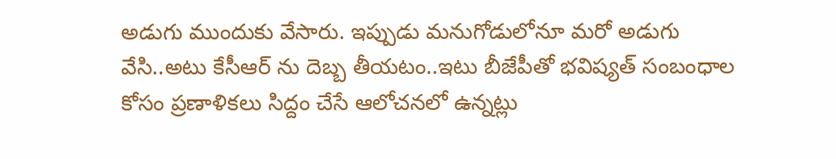అడుగు ముందుకు వేసారు. ఇప్పుడు మనుగోడులోనూ మరో అడుగు వేసి..అటు కేసీఆర్ ను దెబ్బ తీయటం..ఇటు బీజేపీతో భవిష్యత్ సంబంధాల కోసం ప్రణాళికలు సిద్దం చేసే ఆలోచనలో ఉన్నట్లు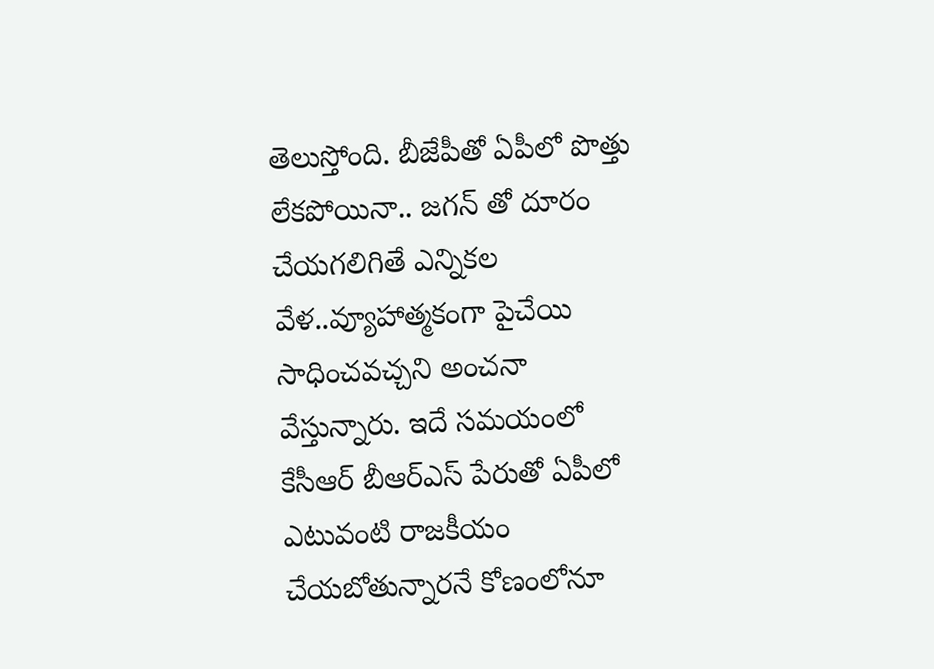తెలుస్తోంది. బీజేపీతో ఏపీలో పొత్తు లేకపోయినా.. జగన్ తో దూరం చేయగలిగితే ఎన్నికల వేళ..వ్యూహాత్మకంగా పైచేయి సాధించవచ్చని అంచనా వేస్తున్నారు. ఇదే సమయంలో కేసీఆర్ బీఆర్ఎస్ పేరుతో ఏపీలో ఎటువంటి రాజకీయం చేయబోతున్నారనే కోణంలోనూ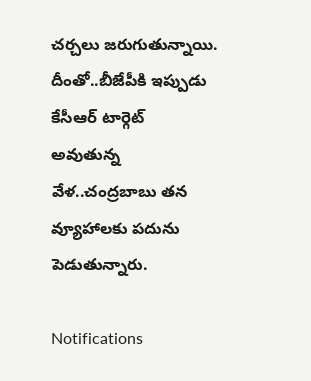చర్చలు జరుగుతున్నాయి. దీంతో..బీజేపీకి ఇప్పుడు కేసీఆర్ టార్గెట్ అవుతున్న వేళ..చంద్రబాబు తన వ్యూహాలకు పదును పెడుతున్నారు.

Notifications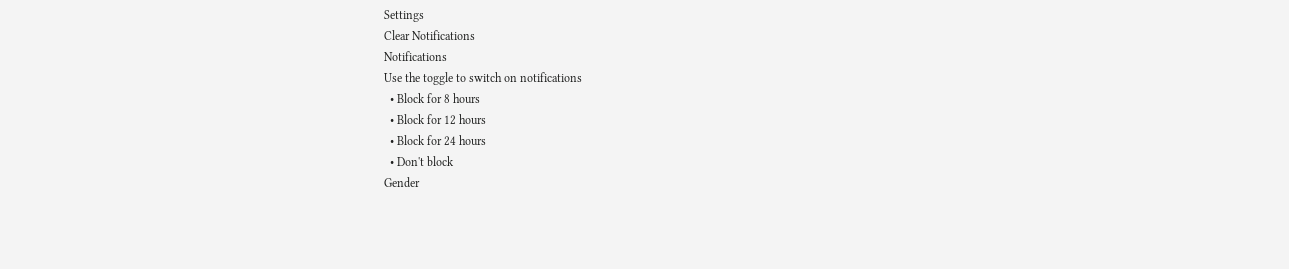Settings
Clear Notifications
Notifications
Use the toggle to switch on notifications
  • Block for 8 hours
  • Block for 12 hours
  • Block for 24 hours
  • Don't block
Gender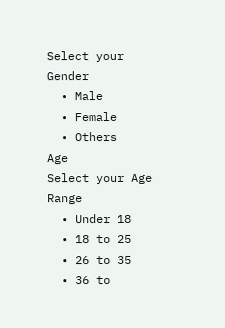Select your Gender
  • Male
  • Female
  • Others
Age
Select your Age Range
  • Under 18
  • 18 to 25
  • 26 to 35
  • 36 to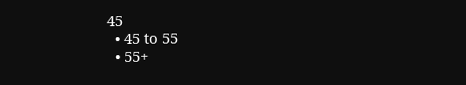45
  • 45 to 55
  • 55+